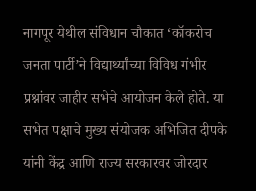नागपूर येथील संविधान चौकात ‘कॉकरोच जनता पार्टी’ने विद्यार्थ्यांच्या विविध गंभीर प्रश्नांवर जाहीर सभेचे आयोजन केले होते. या सभेत पक्षाचे मुख्य संयोजक अभिजित दीपके यांनी केंद्र आणि राज्य सरकारवर जोरदार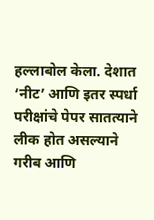हल्लाबोल केला. देशात ‘नीट’ आणि इतर स्पर्धा परीक्षांचे पेपर सातत्याने लीक होत असल्याने गरीब आणि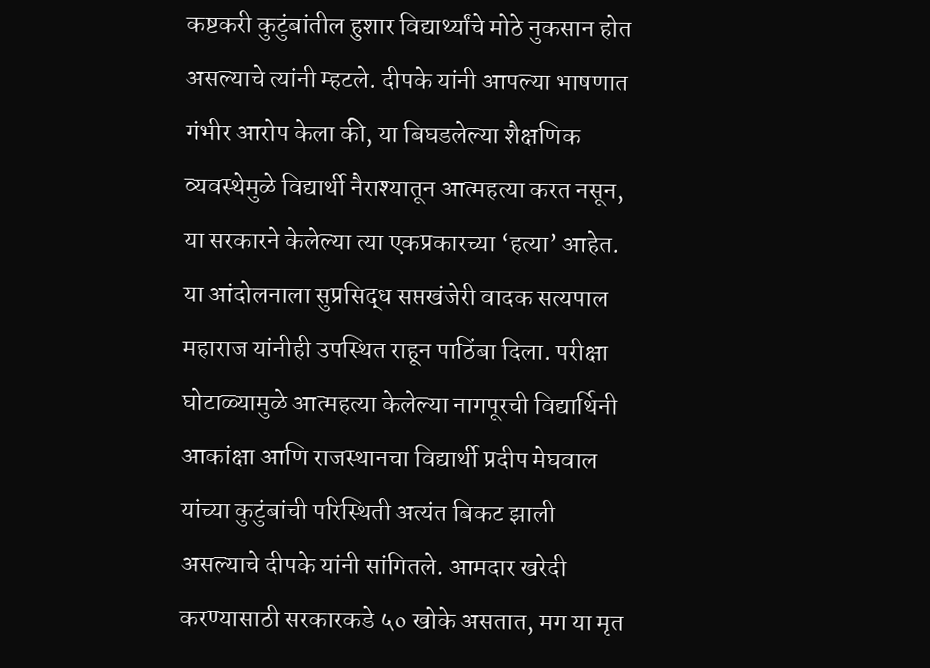कष्टकरी कुटुंबांतील हुशार विद्यार्थ्यांचे मोठे नुकसान होत असल्याचे त्यांनी म्हटले. दीपके यांनी आपल्या भाषणात गंभीर आरोप केला की, या बिघडलेल्या शैक्षणिक व्यवस्थेमुळे विद्यार्थी नैराश्यातून आत्महत्या करत नसून, या सरकारने केलेल्या त्या एकप्रकारच्या ‘हत्या’ आहेत. या आंदोलनाला सुप्रसिद्ध सप्तखंजेरी वादक सत्यपाल महाराज यांनीही उपस्थित राहून पाठिंबा दिला. परीक्षा घोटाळ्यामुळे आत्महत्या केलेल्या नागपूरची विद्यार्थिनी आकांक्षा आणि राजस्थानचा विद्यार्थी प्रदीप मेघवाल यांच्या कुटुंबांची परिस्थिती अत्यंत बिकट झाली असल्याचे दीपके यांनी सांगितले. आमदार खरेदी करण्यासाठी सरकारकडे ५० खोके असतात, मग या मृत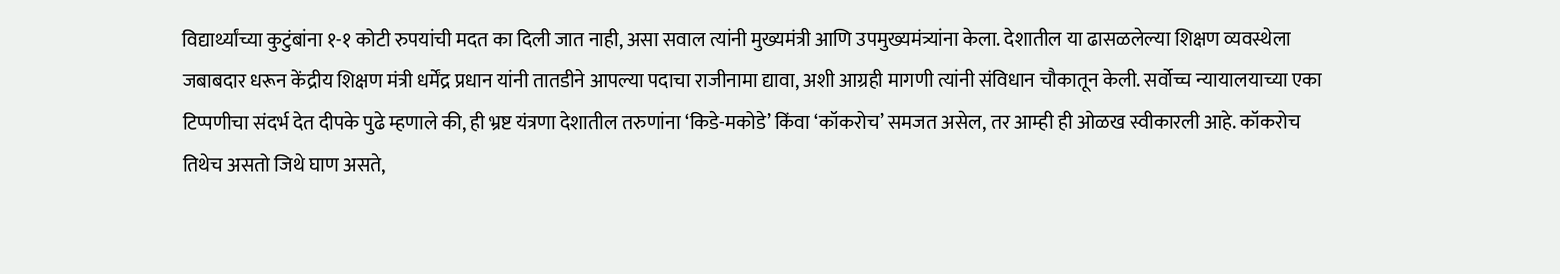विद्यार्थ्यांच्या कुटुंबांना १-१ कोटी रुपयांची मदत का दिली जात नाही, असा सवाल त्यांनी मुख्यमंत्री आणि उपमुख्यमंत्र्यांना केला. देशातील या ढासळलेल्या शिक्षण व्यवस्थेला जबाबदार धरून केंद्रीय शिक्षण मंत्री धर्मेंद्र प्रधान यांनी तातडीने आपल्या पदाचा राजीनामा द्यावा, अशी आग्रही मागणी त्यांनी संविधान चौकातून केली. सर्वोच्च न्यायालयाच्या एका टिप्पणीचा संदर्भ देत दीपके पुढे म्हणाले की, ही भ्रष्ट यंत्रणा देशातील तरुणांना ‘किडे-मकोडे’ किंवा ‘कॉकरोच’ समजत असेल, तर आम्ही ही ओळख स्वीकारली आहे. कॉकरोच तिथेच असतो जिथे घाण असते,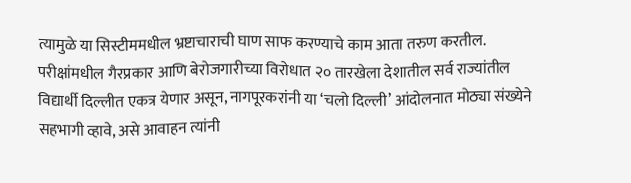त्यामुळे या सिस्टीममधील भ्रष्टाचाराची घाण साफ करण्याचे काम आता तरुण करतील. परीक्षांमधील गैरप्रकार आणि बेरोजगारीच्या विरोधात २० तारखेला देशातील सर्व राज्यांतील विद्यार्थी दिल्लीत एकत्र येणार असून, नागपूरकरांनी या ‘चलो दिल्ली’ आंदोलनात मोठ्या संख्येने सहभागी व्हावे, असे आवाहन त्यांनी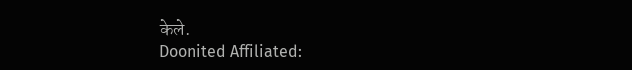केले.
Doonited Affiliated: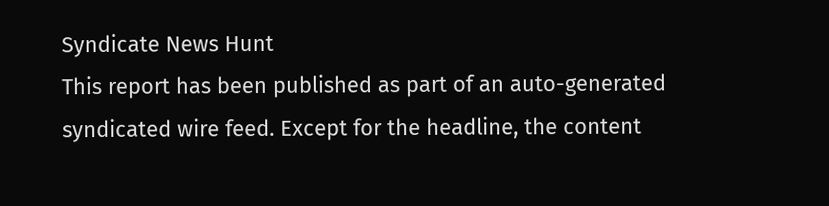Syndicate News Hunt
This report has been published as part of an auto-generated syndicated wire feed. Except for the headline, the content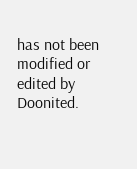has not been modified or edited by Doonited.